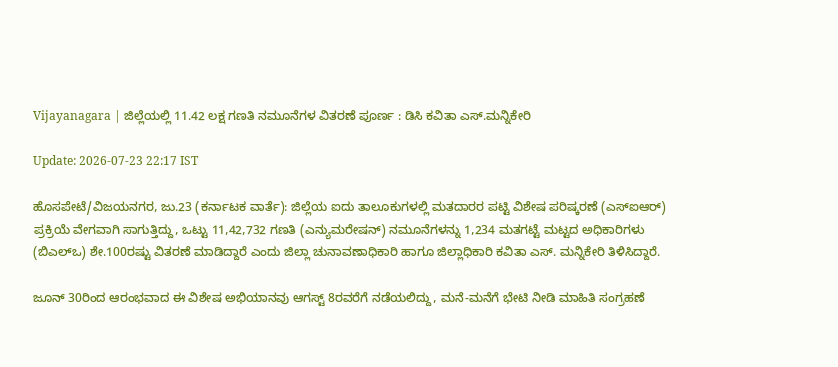Vijayanagara | ಜಿಲ್ಲೆಯಲ್ಲಿ 11.42 ಲಕ್ಷ ಗಣತಿ ನಮೂನೆಗಳ ವಿತರಣೆ ಪೂರ್ಣ : ಡಿಸಿ ಕವಿತಾ ಎಸ್.ಮನ್ನಿಕೇರಿ

Update: 2026-07-23 22:17 IST

ಹೊಸಪೇಟೆ/ವಿಜಯನಗರ, ಜು.23 (ಕರ್ನಾಟಕ ವಾರ್ತೆ): ಜಿಲ್ಲೆಯ ಐದು ತಾಲೂಕುಗಳಲ್ಲಿ ಮತದಾರರ ಪಟ್ಟಿ ವಿಶೇಷ ಪರಿಷ್ಕರಣೆ (ಎಸ್‌ಐಆರ್) ಪ್ರಕ್ರಿಯೆ ವೇಗವಾಗಿ ಸಾಗುತ್ತಿದ್ದು, ಒಟ್ಟು 11,42,732 ಗಣತಿ (ಎನ್ಯುಮರೇಷನ್) ನಮೂನೆಗಳನ್ನು 1,234 ಮತಗಟ್ಟೆ ಮಟ್ಟದ ಅಧಿಕಾರಿಗಳು (ಬಿಎಲ್‌ಒ) ಶೇ.100ರಷ್ಟು ವಿತರಣೆ ಮಾಡಿದ್ದಾರೆ ಎಂದು ಜಿಲ್ಲಾ ಚುನಾವಣಾಧಿಕಾರಿ ಹಾಗೂ ಜಿಲ್ಲಾಧಿಕಾರಿ ಕವಿತಾ ಎಸ್. ಮನ್ನಿಕೇರಿ ತಿಳಿಸಿದ್ದಾರೆ.

ಜೂನ್ 30ರಿಂದ ಆರಂಭವಾದ ಈ ವಿಶೇಷ ಅಭಿಯಾನವು ಆಗಸ್ಟ್ 8ರವರೆಗೆ ನಡೆಯಲಿದ್ದು, ಮನೆ-ಮನೆಗೆ ಭೇಟಿ ನೀಡಿ ಮಾಹಿತಿ ಸಂಗ್ರಹಣೆ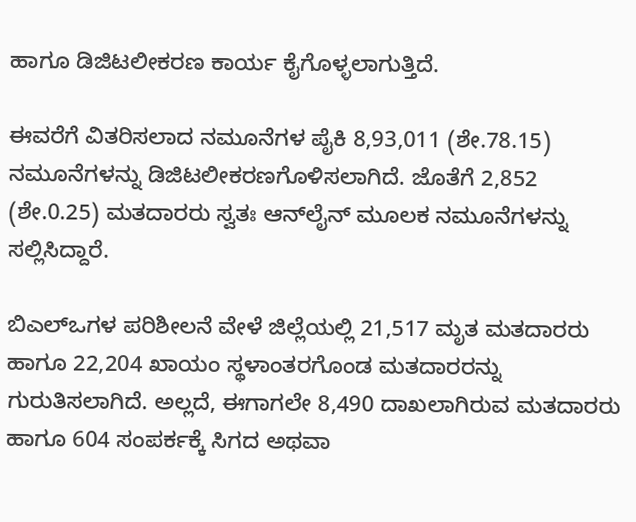ಹಾಗೂ ಡಿಜಿಟಲೀಕರಣ ಕಾರ್ಯ ಕೈಗೊಳ್ಳಲಾಗುತ್ತಿದೆ.

ಈವರೆಗೆ ವಿತರಿಸಲಾದ ನಮೂನೆಗಳ ಪೈಕಿ 8,93,011 (ಶೇ.78.15) ನಮೂನೆಗಳನ್ನು ಡಿಜಿಟಲೀಕರಣಗೊಳಿಸಲಾಗಿದೆ. ಜೊತೆಗೆ 2,852 (ಶೇ.0.25) ಮತದಾರರು ಸ್ವತಃ ಆನ್‌ಲೈನ್ ಮೂಲಕ ನಮೂನೆಗಳನ್ನು ಸಲ್ಲಿಸಿದ್ದಾರೆ.

ಬಿಎಲ್‌ಒಗಳ ಪರಿಶೀಲನೆ ವೇಳೆ ಜಿಲ್ಲೆಯಲ್ಲಿ 21,517 ಮೃತ ಮತದಾರರು ಹಾಗೂ 22,204 ಖಾಯಂ ಸ್ಥಳಾಂತರಗೊಂಡ ಮತದಾರರನ್ನು ಗುರುತಿಸಲಾಗಿದೆ. ಅಲ್ಲದೆ, ಈಗಾಗಲೇ 8,490 ದಾಖಲಾಗಿರುವ ಮತದಾರರು ಹಾಗೂ 604 ಸಂಪರ್ಕಕ್ಕೆ ಸಿಗದ ಅಥವಾ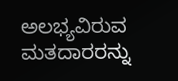ಅಲಭ್ಯವಿರುವ ಮತದಾರರನ್ನು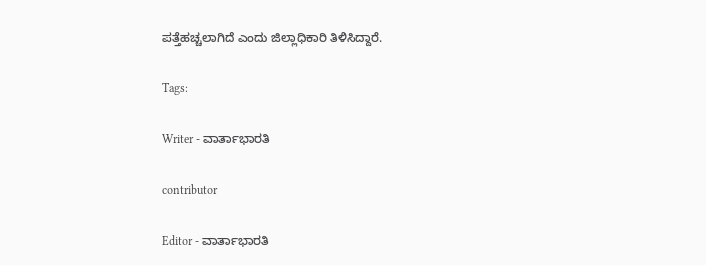ಪತ್ತೆಹಚ್ಚಲಾಗಿದೆ ಎಂದು ಜಿಲ್ಲಾಧಿಕಾರಿ ತಿಳಿಸಿದ್ದಾರೆ.

Tags:

Writer - ವಾರ್ತಾಭಾರತಿ

contributor

Editor - ವಾರ್ತಾಭಾರತಿ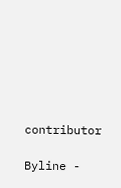contributor

Byline -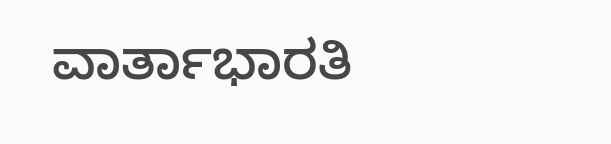ವಾರ್ತಾಭಾರತಿ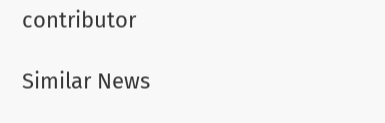contributor

Similar News